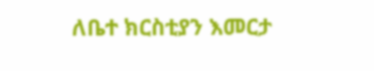ለቤተ ክርስቲያን እመርታ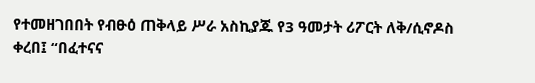የተመዘገበበት የብፁዕ ጠቅላይ ሥራ አስኪያጁ የ3 ዓመታት ሪፖርት ለቅ/ሲኖዶስ ቀረበ፤ “በፈተናና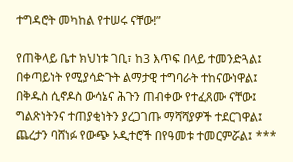ተግዳሮት መካከል የተሠሩ ናቸው!”

የጠቅላይ ቤተ ክህነቱ ገቢ፣ ከ3 እጥፍ በላይ ተመንድጓል፤ በቀጣይነት የሚያሳድጉት ልማታዊ ተግባራት ተከናውነዋል፤ በቅዱስ ሲኖዶስ ውሳኔና ሕጉን ጠብቀው የተፈጸሙ ናቸው፤ ግልጽነትንና ተጠያቂነትን ያረጋገጡ ማሻሻያዎች ተደርገዋል፤ ጨረታን ባሸነፉ የውጭ ኦዲተሮች በየዓመቱ ተመርምሯል፤ ***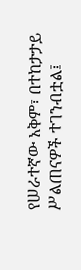የሠራተኛው አቅም፣ በተከታታይ ሥልጠናዎች ተገንብቷል፤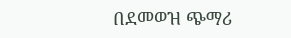በደመወዝ ጭማሪ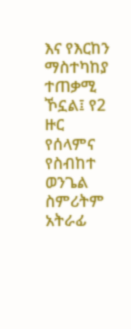እና የእርከን ማስተካከያ ተጠቃሚ ኾኗል፤ የ2 ዙር የሰላምና የስብከተ ወንጌል ስምሪትም አትራፊ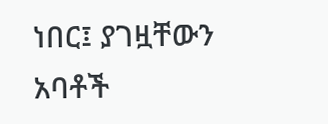ነበር፤ ያገዟቸውን አባቶች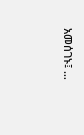አመሰገኑ፤ …